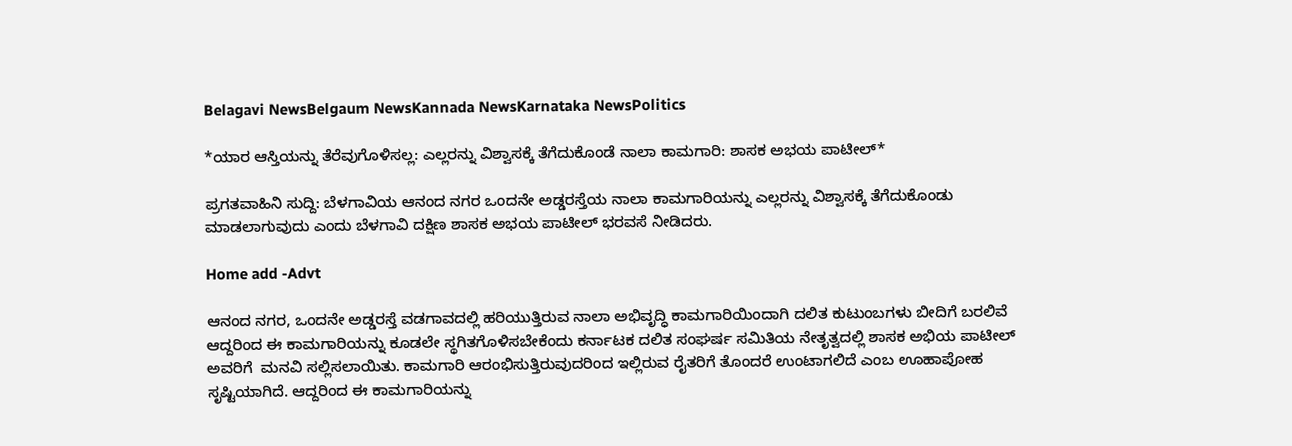Belagavi NewsBelgaum NewsKannada NewsKarnataka NewsPolitics

*ಯಾರ ಆಸ್ತಿಯನ್ನು ತೆರೆವುಗೊಳಿಸಲ್ಲ: ಎಲ್ಲರನ್ನು ವಿಶ್ವಾಸಕ್ಕೆ ತೆಗೆದುಕೊಂಡೆ ನಾಲಾ ಕಾಮಗಾರಿ: ಶಾಸಕ ಅಭಯ ಪಾಟೀಲ್*

ಪ್ರಗತವಾಹಿನಿ ಸುದ್ದಿ: ಬೆಳಗಾವಿಯ ಆನಂದ ನಗರ ಒಂದನೇ ಅಡ್ಡರಸ್ತೆಯ ನಾಲಾ ಕಾಮಗಾರಿಯನ್ನು ಎಲ್ಲರನ್ನು ವಿಶ್ವಾಸಕ್ಕೆ ತೆಗೆದುಕೊಂಡು ಮಾಡಲಾಗುವುದು ಎಂದು ಬೆಳಗಾವಿ ದಕ್ಷಿಣ ಶಾಸಕ ಅಭಯ ಪಾಟೀಲ್ ಭರವಸೆ ನೀಡಿದರು.

Home add -Advt

ಆನಂದ ನಗರ, ಒಂದನೇ ಅಡ್ಡರಸ್ತೆ ವಡಗಾವದಲ್ಲಿ ಹರಿಯುತ್ತಿರುವ ನಾಲಾ ಅಭಿವೃದ್ಧಿ ಕಾಮಗಾರಿಯಿಂದಾಗಿ ದಲಿತ ಕುಟುಂಬಗಳು ಬೀದಿಗೆ ಬರಲಿವೆ ಆದ್ದರಿಂದ ಈ ಕಾಮಗಾರಿಯನ್ನು ಕೂಡಲೇ ಸ್ಥಗಿತಗೊಳಿಸಬೇಕೆಂದು ಕರ್ನಾಟಕ ದಲಿತ ಸಂಘರ್ಷ ಸಮಿತಿಯ ನೇತೃತ್ವದಲ್ಲಿ ಶಾಸಕ ಅಭಿಯ ಪಾಟೀಲ್ ಅವರಿಗೆ  ಮನವಿ ಸಲ್ಲಿಸಲಾಯಿತು. ಕಾಮಗಾರಿ ಆರಂಭಿಸುತ್ತಿರುವುದರಿಂದ ಇಲ್ಲಿರುವ ರೈತರಿಗೆ ತೊಂದರೆ ಉಂಟಾಗಲಿದೆ ಎಂಬ ಊಹಾಪೋಹ ಸೃಷ್ಟಿಯಾಗಿದೆ. ಆದ್ದರಿಂದ ಈ ಕಾಮಗಾರಿಯನ್ನು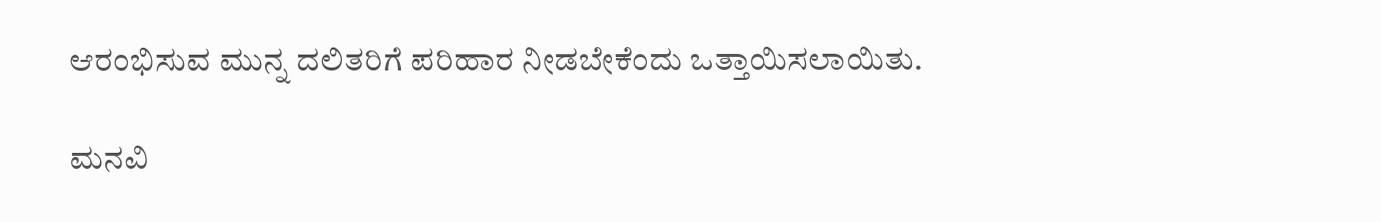ಆರಂಭಿಸುವ ಮುನ್ನ ದಲಿತರಿಗೆ ಪರಿಹಾರ ನೀಡಬೇಕೆಂದು ಒತ್ತಾಯಿಸಲಾಯಿತು.

ಮನವಿ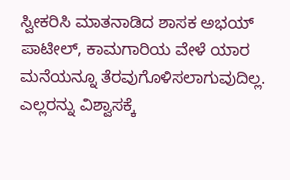ಸ್ವೀಕರಿಸಿ ಮಾತನಾಡಿದ ಶಾಸಕ ಅಭಯ್ ಪಾಟೀಲ್, ಕಾಮಗಾರಿಯ ವೇಳೆ ಯಾರ ಮನೆಯನ್ನೂ ತೆರವುಗೊಳಿಸಲಾಗುವುದಿಲ್ಲ. ಎಲ್ಲರನ್ನು ವಿಶ್ವಾಸಕ್ಕೆ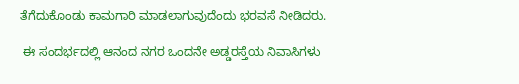ತೆಗೆದುಕೊಂಡು ಕಾಮಗಾರಿ ಮಾಡಲಾಗುವುದೆಂದು ಭರವಸೆ ನೀಡಿದರು.

 ಈ ಸಂದರ್ಭದಲ್ಲಿ ಆನಂದ ನಗರ ಒಂದನೇ ಅಡ್ಡರಸ್ತೆಯ ನಿವಾಸಿಗಳು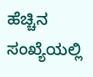ಹೆಚ್ಚಿನ ಸಂಖ್ಯೆಯಲ್ಲಿ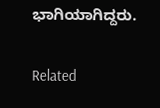ಭಾಗಿಯಾಗಿದ್ದರು.

Related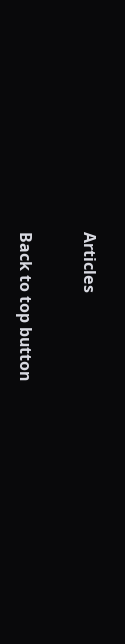Articles

Back to top button